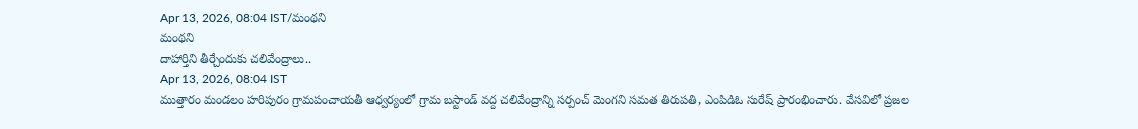Apr 13, 2026, 08:04 IST/మంథని
మంథని
దాహార్తిని తీర్చేందుకు చలివేంద్రాలు..
Apr 13, 2026, 08:04 IST
ముత్తారం మండలం హరిపురం గ్రామపంచాయతీ ఆధ్వర్యంలో గ్రామ బస్టాండ్ వద్ద చలివేంద్రాన్ని సర్పంచ్ మెంగని సమత తిరుపతి, ఎంపిడిఓ సురేష్ ప్రారంభించారు. వేసవిలో ప్రజల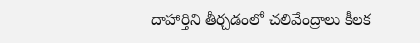దాహార్తిని తీర్చడంలో చలివేంద్రాలు కీలక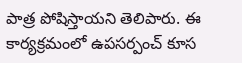పాత్ర పోషిస్తాయని తెలిపారు. ఈ కార్యక్రమంలో ఉపసర్పంచ్ కూస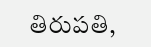తిరుపతి,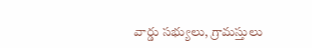వార్డు సభ్యులు, గ్రామస్తులు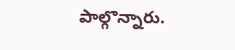పాల్గొన్నారు.